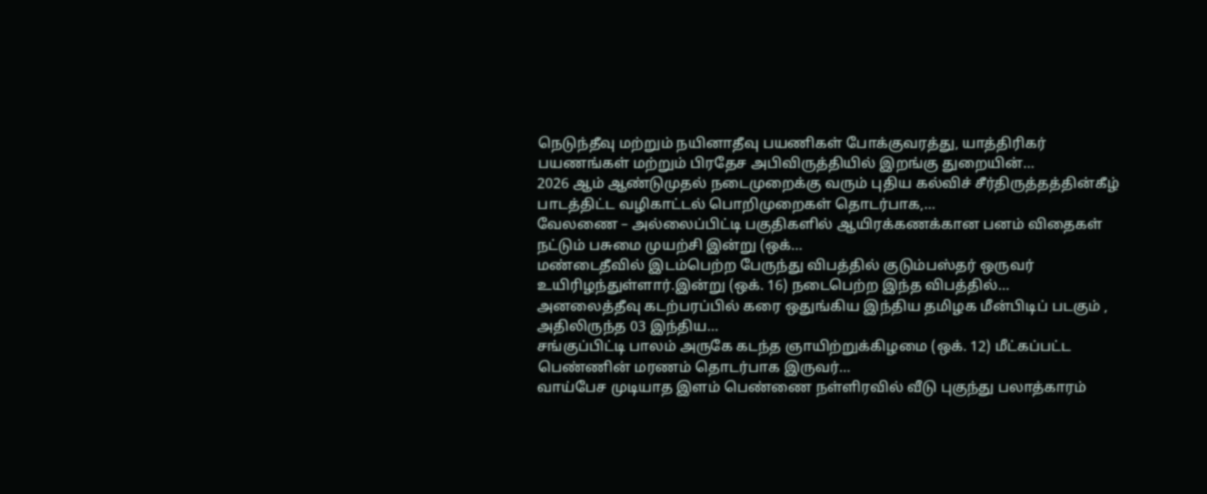நெடுந்தீவு மற்றும் நயினாதீவு பயணிகள் போக்குவரத்து, யாத்திரிகர் பயணங்கள் மற்றும் பிரதேச அபிவிருத்தியில் இறங்கு துறையின்…
2026 ஆம் ஆண்டுமுதல் நடைமுறைக்கு வரும் புதிய கல்விச் சீர்திருத்தத்தின்கீழ் பாடத்திட்ட வழிகாட்டல் பொறிமுறைகள் தொடர்பாக,…
வேலணை – அல்லைப்பிட்டி பகுதிகளில் ஆயிரக்கணக்கான பனம் விதைகள் நட்டும் பசுமை முயற்சி இன்று (ஒக்…
மண்டைதீவில் இடம்பெற்ற பேருந்து விபத்தில் குடும்பஸ்தர் ஒருவர் உயிரிழந்துள்ளார்.இன்று (ஒக். 16) நடைபெற்ற இந்த விபத்தில்…
அனலைத்தீவு கடற்பரப்பில் கரை ஒதுங்கிய இந்திய தமிழக மீன்பிடிப் படகும் , அதிலிருந்த 03 இந்திய…
சங்குப்பிட்டி பாலம் அருகே கடந்த ஞாயிற்றுக்கிழமை (ஒக். 12) மீட்கப்பட்ட பெண்ணின் மரணம் தொடர்பாக இருவர்…
வாய்பேச முடியாத இளம் பெண்ணை நள்ளிரவில் வீடு புகுந்து பலாத்காரம்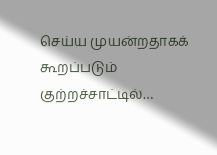செய்ய முயன்றதாகக் கூறப்படும் குற்றச்சாட்டில்…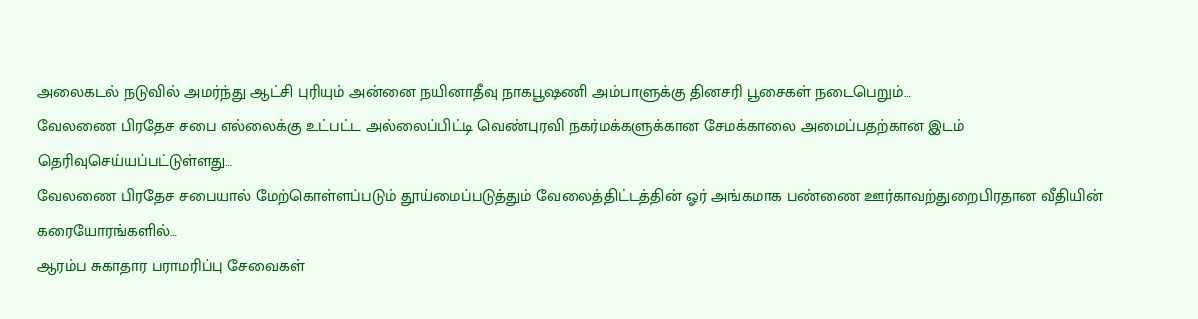அலைகடல் நடுவில் அமர்ந்து ஆட்சி புரியும் அன்னை நயினாதீவு நாகபூஷணி அம்பாளுக்கு தினசரி பூசைகள் நடைபெறும்…
வேலணை பிரதேச சபை எல்லைக்கு உட்பட்ட அல்லைப்பிட்டி வெண்புரவி நகர்மக்களுக்கான சேமக்காலை அமைப்பதற்கான இடம் தெரிவுசெய்யப்பட்டுள்ளது…
வேலணை பிரதேச சபையால் மேற்கொள்ளப்படும் தூய்மைப்படுத்தும் வேலைத்திட்டத்தின் ஓர் அங்கமாக பண்ணை ஊர்காவற்துறைபிரதான வீதியின் கரையோரங்களில்…
ஆரம்ப சுகாதார பராமரிப்பு சேவைகள்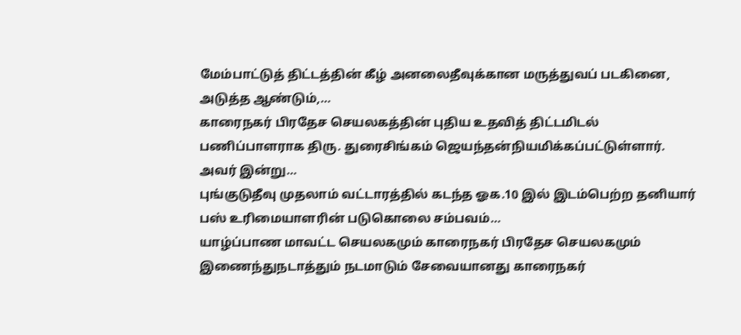மேம்பாட்டுத் திட்டத்தின் கீழ் அனலைதீவுக்கான மருத்துவப் படகினை, அடுத்த ஆண்டும்,…
காரைநகர் பிரதேச செயலகத்தின் புதிய உதவித் திட்டமிடல் பணிப்பாளராக திரு. துரைசிங்கம் ஜெயந்தன்நியமிக்கப்பட்டுள்ளார். அவர் இன்று…
புங்குடுதீவு முதலாம் வட்டாரத்தில் கடந்த ஓக.10 இல் இடம்பெற்ற தனியார் பஸ் உரிமையாளரின் படுகொலை சம்பவம்…
யாழ்ப்பாண மாவட்ட செயலகமும் காரைநகர் பிரதேச செயலகமும் இணைந்துநடாத்தும் நடமாடும் சேவையானது காரைநகர்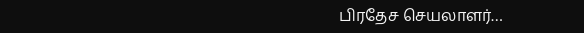பிரதேச செயலாளர்…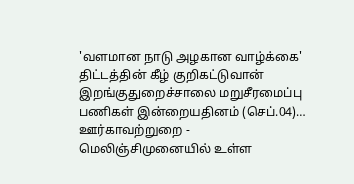'வளமான நாடு அழகான வாழ்க்கை' திட்டத்தின் கீழ் குறிகட்டுவான் இறங்குதுறைச்சாலை மறுசீரமைப்பு பணிகள் இன்றையதினம் (செப்.04)…
ஊர்காவற்றுறை - மெலிஞ்சிமுனையில் உள்ள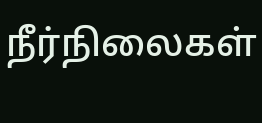நீர்நிலைகள்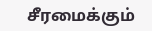சீரமைக்கும்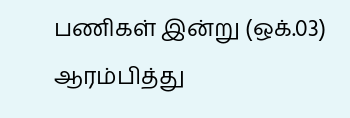பணிகள் இன்று (ஒக்.03) ஆரம்பித்து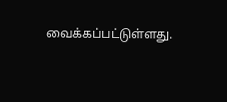வைக்கப்பட்டுள்ளது.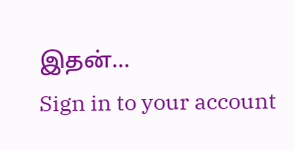இதன்…
Sign in to your account